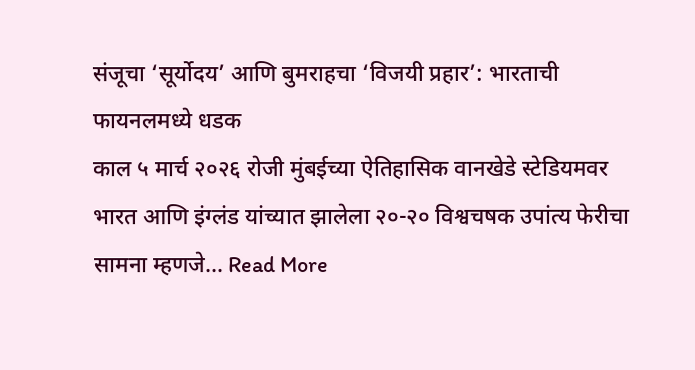संजूचा ‘सूर्योदय’ आणि बुमराहचा ‘विजयी प्रहार’: भारताची फायनलमध्ये धडक
काल ५ मार्च २०२६ रोजी मुंबईच्या ऐतिहासिक वानखेडे स्टेडियमवर भारत आणि इंग्लंड यांच्यात झालेला २०-२० विश्वचषक उपांत्य फेरीचा सामना म्हणजे… Read More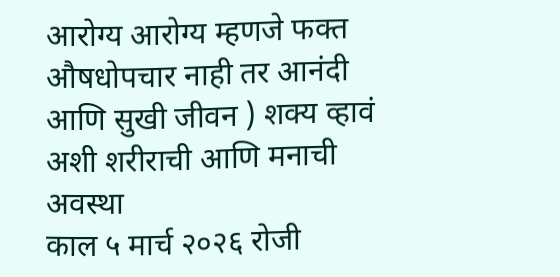आरोग्य आरोग्य म्हणजे फक्त औषधोपचार नाही तर आनंदी आणि सुखी जीवन ) शक्य व्हावं अशी शरीराची आणि मनाची अवस्था
काल ५ मार्च २०२६ रोजी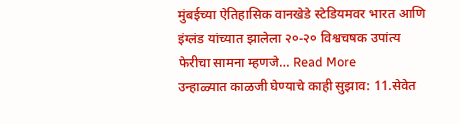मुंबईच्या ऐतिहासिक वानखेडे स्टेडियमवर भारत आणि इंग्लंड यांच्यात झालेला २०-२० विश्वचषक उपांत्य फेरीचा सामना म्हणजे… Read More
उन्हाळ्यात काळजी घेण्याचे काही सुझाव: 11.सेवेत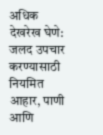अधिक देखरेख घेणे: जलद उपचार करण्यासाठी नियमित आहार, पाणी आणि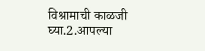विश्रामाची काळजी घ्या.2.आपल्या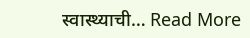स्वास्थ्याची… Read More